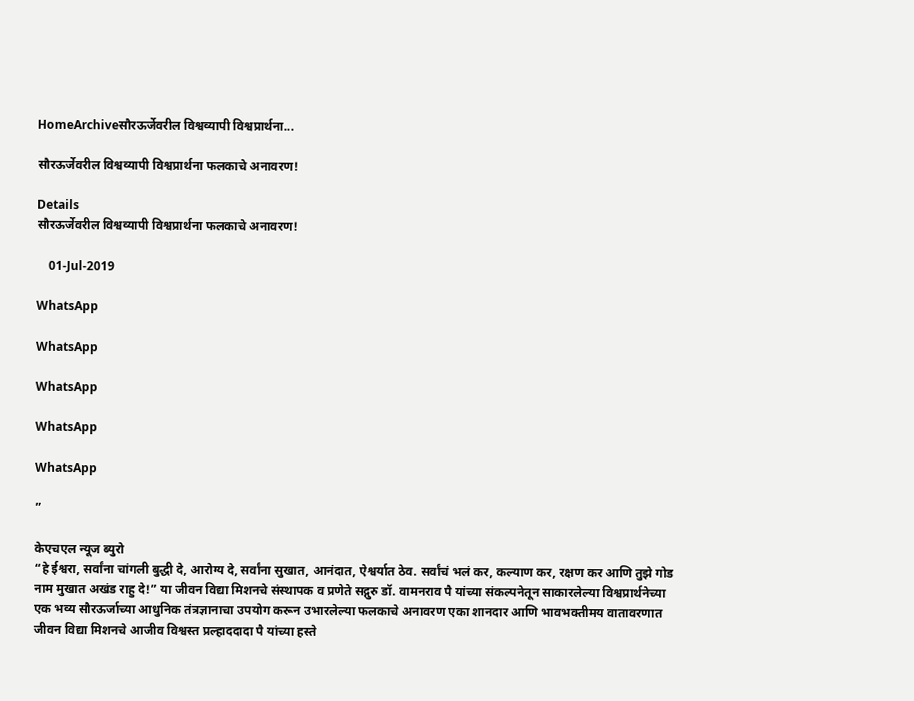HomeArchiveसौरऊर्जेवरील विश्वव्यापी विश्वप्रार्थना...

सौरऊर्जेवरील विश्वव्यापी विश्वप्रार्थना फलकाचे अनावरण!

Details
सौरऊर्जेवरील विश्वव्यापी विश्वप्रार्थना फलकाचे अनावरण!

    01-Jul-2019

WhatsApp

WhatsApp

WhatsApp

WhatsApp

WhatsApp

”

केएचएल न्यूज ब्युरो
“हे ईश्वरा, सर्वांना चांगली बुद्धी दे, आरोग्य दे, सर्वांना सुखात, आनंदात, ऐश्वर्यात ठेव. सर्वांचं भलं कर, कल्याण कर, रक्षण कर आणि तुझे गोड नाम मुखात अखंड राहु दे!” या जीवन विद्या मिशनचे संस्थापक व प्रणेते सद्गुरु डॉ. वामनराव पै यांच्या संकल्पनेतून साकारलेल्या विश्वप्रार्थनेच्या एक भव्य सौरऊर्जाच्या आधुनिक तंत्रज्ञानाचा उपयोग करून उभारलेल्या फलकाचे अनावरण एका शानदार आणि भावभक्तीमय वातावरणात जीवन विद्या मिशनचे आजीव विश्वस्त प्रल्हाददादा पै यांच्या हस्ते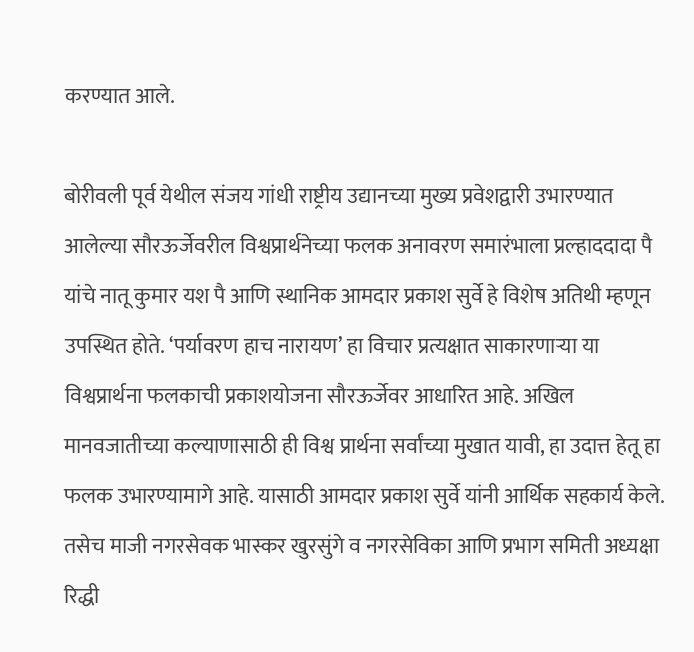करण्यात आले.

बोरीवली पूर्व येथील संजय गांधी राष्ट्रीय उद्यानच्या मुख्य प्रवेशद्वारी उभारण्यात आलेल्या सौरऊर्जेवरील विश्वप्रार्थनेच्या फलक अनावरण समारंभाला प्रल्हाददादा पै यांचे नातू कुमार यश पै आणि स्थानिक आमदार प्रकाश सुर्वे हे विशेष अतिथी म्हणून उपस्थित होते. ‘पर्यावरण हाच नारायण’ हा विचार प्रत्यक्षात साकारणाऱ्या या विश्वप्रार्थना फलकाची प्रकाशयोजना सौरऊर्जेवर आधारित आहे. अखिल मानवजातीच्या कल्याणासाठी ही विश्व प्रार्थना सर्वांच्या मुखात यावी, हा उदात्त हेतू हा फलक उभारण्यामागे आहे. यासाठी आमदार प्रकाश सुर्वे यांनी आर्थिक सहकार्य केले. तसेच माजी नगरसेवक भास्कर खुरसुंगे व नगरसेविका आणि प्रभाग समिती अध्यक्षा रिद्धी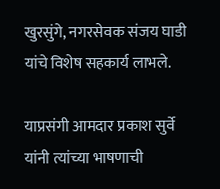खुरसुंगे, नगरसेवक संजय घाडी यांचे विशेष सहकार्य लाभले.

याप्रसंगी आमदार प्रकाश सुर्वे यांनी त्यांच्या भाषणाची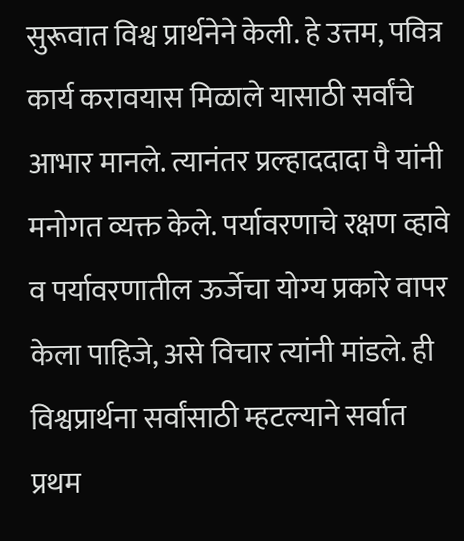सुरूवात विश्व प्रार्थनेने केली. हे उत्तम, पवित्र कार्य करावयास मिळाले यासाठी सर्वांचे आभार मानले. त्यानंतर प्रल्हाददादा पै यांनी मनोगत व्यक्त केले. पर्यावरणाचे रक्षण व्हावे व पर्यावरणातील ऊर्जेचा योग्य प्रकारे वापर केला पाहिजे, असे विचार त्यांनी मांडले. ही विश्वप्रार्थना सर्वांसाठी म्हटल्याने सर्वात प्रथम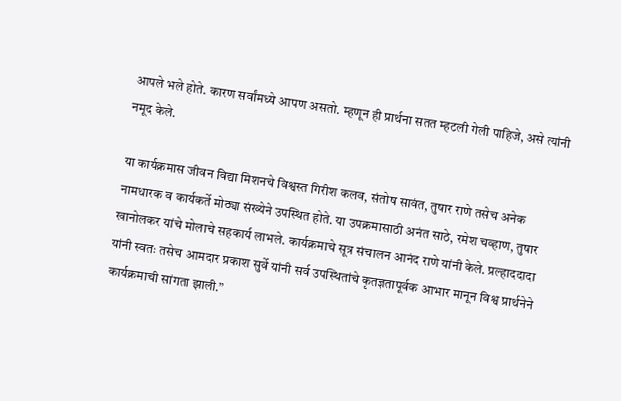आपले भले होते. कारण सर्वांमध्ये आपण असतो. म्हणून ही प्रार्थना सतत म्हटली गेली पाहिजे, असे त्यांनी नमूद केले.

या कार्यक्रमास जीवन विद्या मिशनचे विश्वस्त गिरीश कलव, संतोष सावंत, तुषार राणे तसेच अनेक नामधारक व कार्यकर्ते मोठ्या संख्येने उपस्थित होते. या उपक्रमासाठी अनंत साठे, रमेश चव्हाण, तुषार खानोलकर यांचे मोलाचे सहकार्य लाभले. कार्यक्रमाचे सूत्र संचालन आनंद राणे यांनी केले. प्रल्हाददादा यांनी स्वतः तसेच आमदार प्रकाश सुर्वे यांनी सर्व उपस्थितांचे कृतज्ञतापूर्वक आभार मानून विश्व प्रार्थनेने कार्यक्रमाची सांगता झाली.”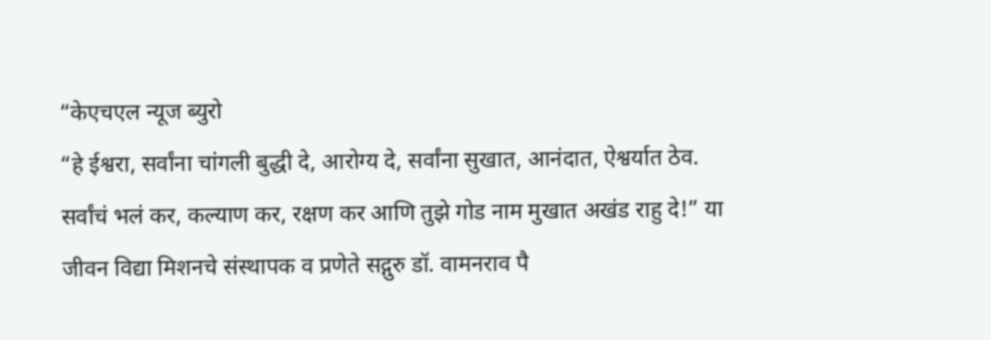“केएचएल न्यूज ब्युरो
“हे ईश्वरा, सर्वांना चांगली बुद्धी दे, आरोग्य दे, सर्वांना सुखात, आनंदात, ऐश्वर्यात ठेव. सर्वांचं भलं कर, कल्याण कर, रक्षण कर आणि तुझे गोड नाम मुखात अखंड राहु दे!” या जीवन विद्या मिशनचे संस्थापक व प्रणेते सद्गुरु डॉ. वामनराव पै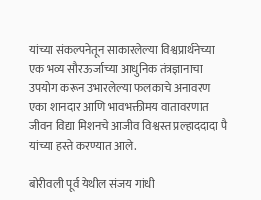यांच्या संकल्पनेतून साकारलेल्या विश्वप्रार्थनेच्या एक भव्य सौरऊर्जाच्या आधुनिक तंत्रज्ञानाचा उपयोग करून उभारलेल्या फलकाचे अनावरण एका शानदार आणि भावभक्तीमय वातावरणात जीवन विद्या मिशनचे आजीव विश्वस्त प्रल्हाददादा पै यांच्या हस्ते करण्यात आले.

बोरीवली पूर्व येथील संजय गांधी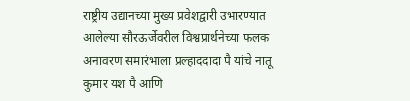राष्ट्रीय उद्यानच्या मुख्य प्रवेशद्वारी उभारण्यात आलेल्या सौरऊर्जेवरील विश्वप्रार्थनेच्या फलक अनावरण समारंभाला प्रल्हाददादा पै यांचे नातू कुमार यश पै आणि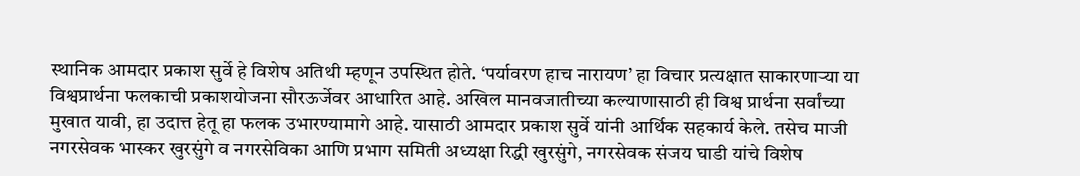स्थानिक आमदार प्रकाश सुर्वे हे विशेष अतिथी म्हणून उपस्थित होते. ‘पर्यावरण हाच नारायण’ हा विचार प्रत्यक्षात साकारणाऱ्या या विश्वप्रार्थना फलकाची प्रकाशयोजना सौरऊर्जेवर आधारित आहे. अखिल मानवजातीच्या कल्याणासाठी ही विश्व प्रार्थना सर्वांच्या मुखात यावी, हा उदात्त हेतू हा फलक उभारण्यामागे आहे. यासाठी आमदार प्रकाश सुर्वे यांनी आर्थिक सहकार्य केले. तसेच माजी नगरसेवक भास्कर खुरसुंगे व नगरसेविका आणि प्रभाग समिती अध्यक्षा रिद्धी खुरसुंगे, नगरसेवक संजय घाडी यांचे विशेष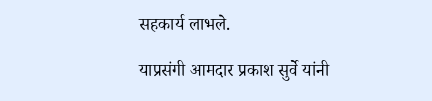सहकार्य लाभले.

याप्रसंगी आमदार प्रकाश सुर्वे यांनी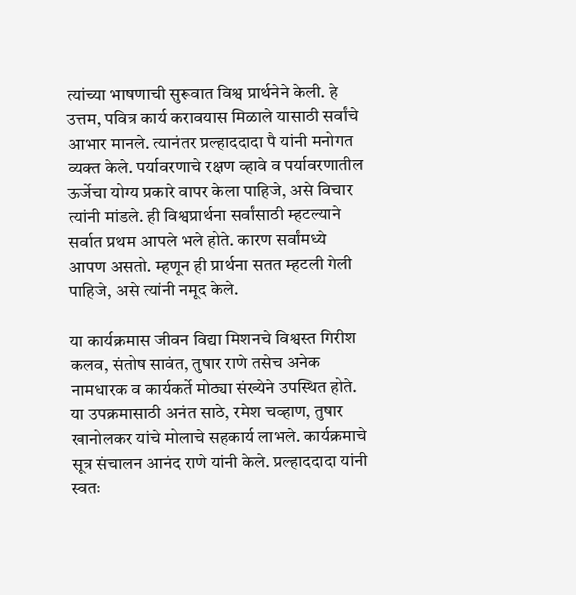त्यांच्या भाषणाची सुरूवात विश्व प्रार्थनेने केली. हे उत्तम, पवित्र कार्य करावयास मिळाले यासाठी सर्वांचे आभार मानले. त्यानंतर प्रल्हाददादा पै यांनी मनोगत व्यक्त केले. पर्यावरणाचे रक्षण व्हावे व पर्यावरणातील ऊर्जेचा योग्य प्रकारे वापर केला पाहिजे, असे विचार त्यांनी मांडले. ही विश्वप्रार्थना सर्वांसाठी म्हटल्याने सर्वात प्रथम आपले भले होते. कारण सर्वांमध्ये आपण असतो. म्हणून ही प्रार्थना सतत म्हटली गेली पाहिजे, असे त्यांनी नमूद केले.

या कार्यक्रमास जीवन विद्या मिशनचे विश्वस्त गिरीश कलव, संतोष सावंत, तुषार राणे तसेच अनेक नामधारक व कार्यकर्ते मोठ्या संख्येने उपस्थित होते. या उपक्रमासाठी अनंत साठे, रमेश चव्हाण, तुषार खानोलकर यांचे मोलाचे सहकार्य लाभले. कार्यक्रमाचे सूत्र संचालन आनंद राणे यांनी केले. प्रल्हाददादा यांनी स्वतः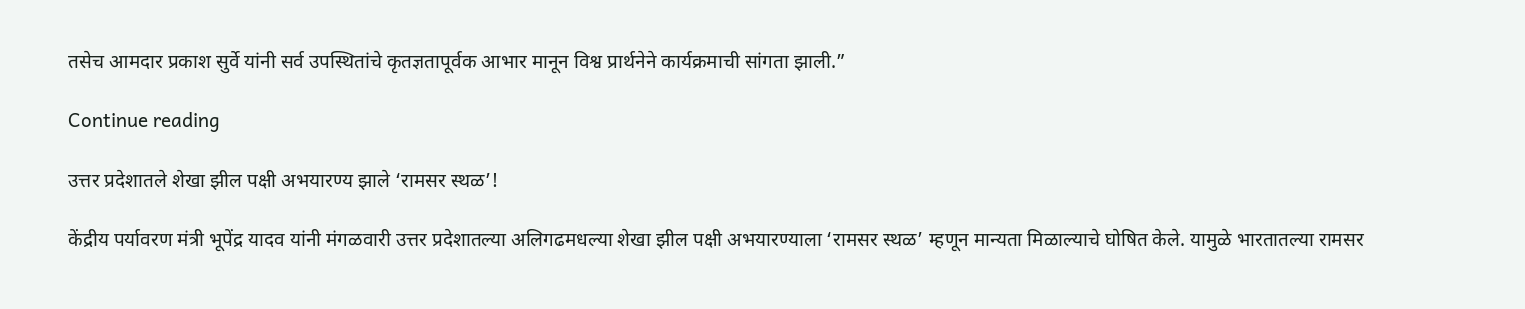तसेच आमदार प्रकाश सुर्वे यांनी सर्व उपस्थितांचे कृतज्ञतापूर्वक आभार मानून विश्व प्रार्थनेने कार्यक्रमाची सांगता झाली.”

Continue reading

उत्तर प्रदेशातले शेखा झील पक्षी अभयारण्य झाले ‘रामसर स्थळ’!

केंद्रीय पर्यावरण मंत्री भूपेंद्र यादव यांनी मंगळवारी उत्तर प्रदेशातल्या अलिगढमधल्या शेखा झील पक्षी अभयारण्याला ‘रामसर स्थळ’ म्हणून मान्यता मिळाल्याचे घोषित केले. यामुळे भारतातल्या रामसर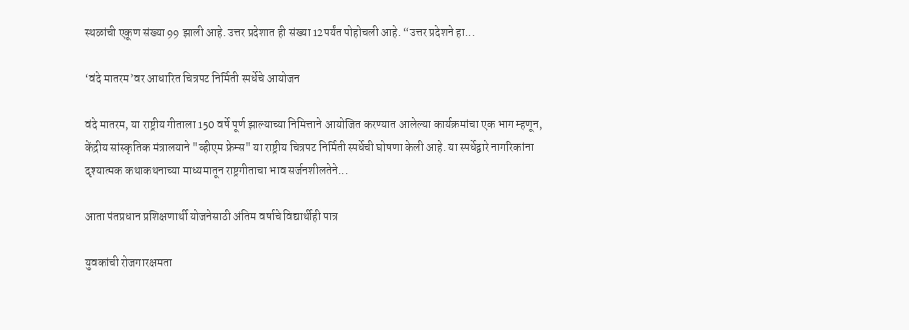स्थळांची एकूण संख्या 99 झाली आहे. उत्तर प्रदेशात ही संख्या 12पर्यंत पोहोचली आहे. “उत्तर प्रदेशने हा...

‘वंदे मातरम’वर आधारित चित्रपट निर्मिती स्पर्धेचे आयोजन

वंदे मातरम, या राष्ट्रीय गीताला 150 वर्षे पूर्ण झाल्याच्या निमित्ताने आयोजित करण्यात आलेल्या कार्यक्रमांचा एक भाग म्हणून, केंद्रीय सांस्कृतिक मंत्रालयाने "व्हीएम फ्रेम्स" या राष्ट्रीय चित्रपट निर्मिती स्पर्धेची घोषणा केली आहे. या स्पर्धेद्वारे नागरिकांना दृश्यात्मक कथाकथनाच्या माध्यमातून राष्ट्रगीताचा भाव सर्जनशीलतेने...

आता पंतप्रधान प्रशिक्षणार्थी योजनेसाठी अंतिम वर्षाचे विद्यार्थीही पात्र

युवकांची रोजगारक्षमता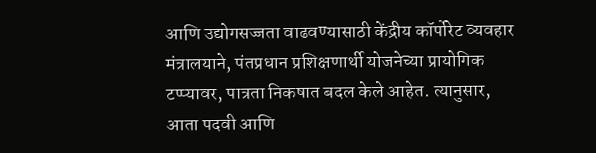आणि उद्योगसज्जता वाढवण्यासाठी केंद्रीय कॉर्पोरेट व्यवहार मंत्रालयाने, पंतप्रधान प्रशिक्षणार्थी योजनेच्या प्रायोगिक टप्प्यावर, पात्रता निकषात बदल केले आहेत. त्यानुसार, आता पदवी आणि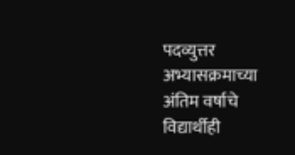पदव्युत्तर अभ्यासक्रमाच्या अंतिम वर्षाचे विद्यार्थीही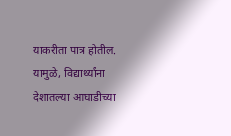याकरीता पात्र होतील. यामुळे, विद्यार्थ्यांना देशातल्या आघाडीच्या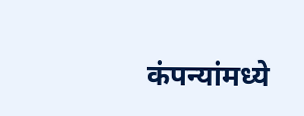कंपन्यांमध्ये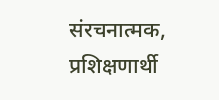संरचनात्मक, प्रशिक्षणार्थी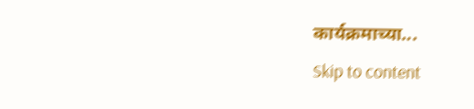कार्यक्रमाच्या...
Skip to content